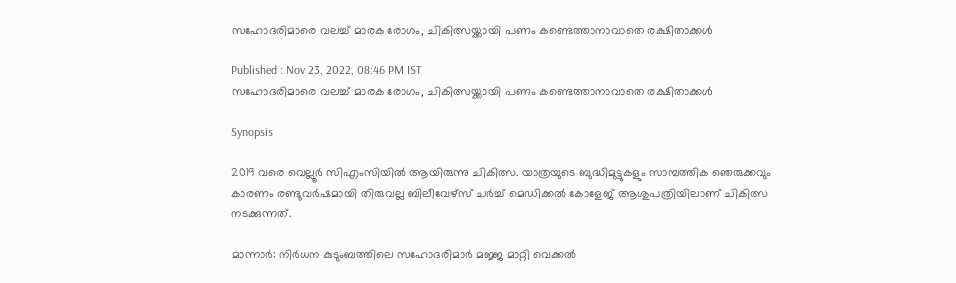സഹോദരിമാരെ വലച്ച് മാരക രോഗം, ചികിത്സയ്ക്കായി പണം കണ്ടെത്താനാവാതെ രക്ഷിതാക്കള്‍

Published : Nov 23, 2022, 08:46 PM IST
സഹോദരിമാരെ വലച്ച് മാരക രോഗം, ചികിത്സയ്ക്കായി പണം കണ്ടെത്താനാവാതെ രക്ഷിതാക്കള്‍

Synopsis

2019 വരെ വെല്ലൂർ സിഎംസിയിൽ ആയിരുന്നു ചികിത്സ. യാത്രയുടെ ബുദ്ധിമുട്ടുകളും സാമ്പത്തിക ഞെരുക്കവും കാരണം രണ്ടുവർഷമായി തിരുവല്ല ബിലീവേഴ്സ് ചർച്ച് മെഡിക്കൽ കോളേജ് ആശുപത്രിയിലാണ് ചികിത്സ നടക്കുന്നത്.

മാന്നാർ: നിർധന കുടുംബത്തിലെ സഹോദരിമാർ മജ്ജ മാറ്റി വെക്കൽ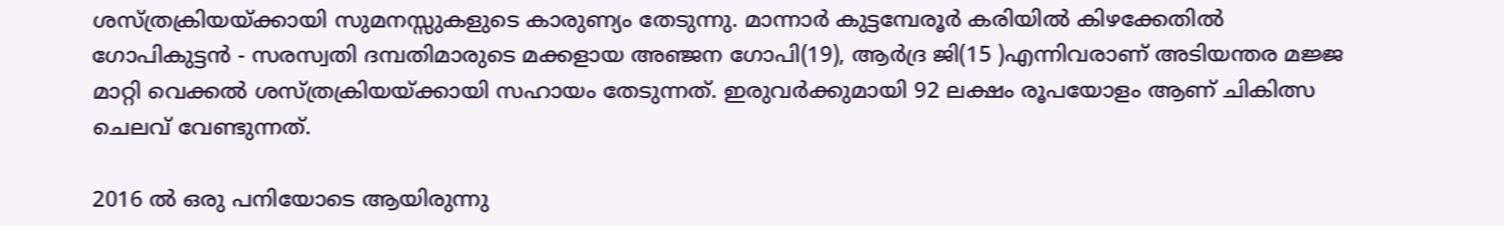ശസ്ത്രക്രിയയ്ക്കായി സുമനസ്സുകളുടെ കാരുണ്യം തേടുന്നു. മാന്നാർ കുട്ടമ്പേരൂർ കരിയിൽ കിഴക്കേതിൽ ഗോപികുട്ടൻ - സരസ്വതി ദമ്പതിമാരുടെ മക്കളായ അഞ്ജന ഗോപി(19), ആർദ്ര ജി(15 )എന്നിവരാണ് അടിയന്തര മജ്ജ മാറ്റി വെക്കൽ ശസ്ത്രക്രിയയ്ക്കായി സഹായം തേടുന്നത്. ഇരുവർക്കുമായി 92 ലക്ഷം രൂപയോളം ആണ് ചികിത്സ ചെലവ് വേണ്ടുന്നത്.

2016 ല്‍ ഒരു പനിയോടെ ആയിരുന്നു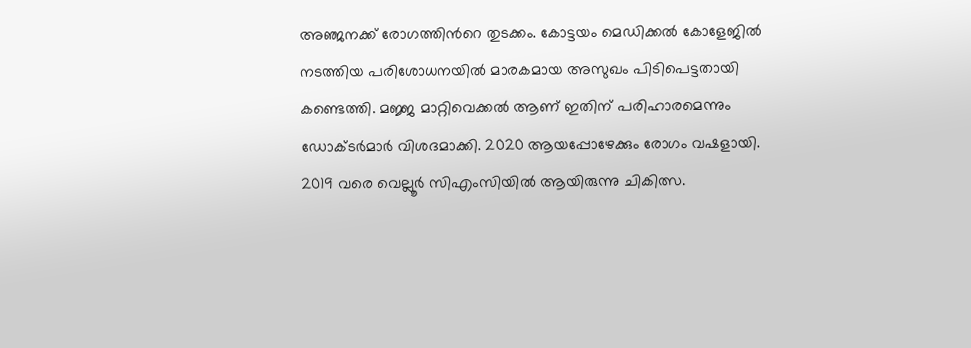അഞ്ജനക്ക് രോഗത്തിന്‍റെ തുടക്കം. കോട്ടയം മെഡിക്കൽ കോളേജിൽ നടത്തിയ പരിശോധനയിൽ മാരകമായ അസുഖം പിടിപെട്ടതായി കണ്ടെത്തി. മജ്ജ മാറ്റിവെക്കൽ ആണ് ഇതിന് പരിഹാരമെന്നും ഡോക്ടര്‍മാര്‍ വിശദമാക്കി. 2020 ആയപ്പോഴേക്കും രോഗം വഷളായി. 2019 വരെ വെല്ലൂർ സിഎംസിയിൽ ആയിരുന്നു ചികിത്സ.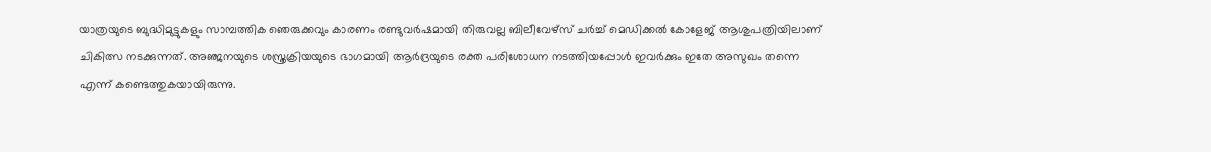യാത്രയുടെ ബുദ്ധിമുട്ടുകളും സാമ്പത്തിക ഞെരുക്കവും കാരണം രണ്ടുവർഷമായി തിരുവല്ല ബിലീവേഴ്സ് ചർച്ച് മെഡിക്കൽ കോളേജ് ആശുപത്രിയിലാണ് ചികിത്സ നടക്കുന്നത്. അഞ്ജനയുടെ ശസ്ത്രക്രിയയുടെ ഭാഗമായി ആർദ്രയുടെ രക്ത പരിശോധന നടത്തിയപ്പോൾ ഇവർക്കും ഇതേ അസുഖം തന്നെ എന്ന് കണ്ടെത്തുകയായിരുന്നു.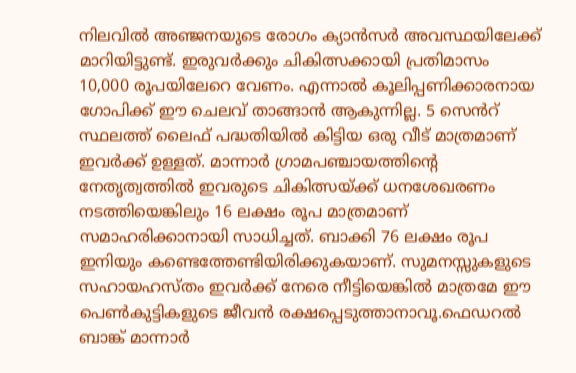നിലവില്‍ അഞ്ജനയുടെ രോഗം ക്യാൻസർ അവസ്ഥയിലേക്ക് മാറിയിട്ടുണ്ട്. ഇരുവർക്കും ചികിത്സക്കായി പ്രതിമാസം 10,000 രൂപയിലേറെ വേണം. എന്നാല്‍ കൂലിപ്പണിക്കാരനായ ഗോപിക്ക് ഈ ചെലവ് താങ്ങാൻ ആകുന്നില്ല. 5 സെൻറ് സ്ഥലത്ത് ലൈഫ് പദ്ധതിയിൽ കിട്ടിയ ഒരു വീട് മാത്രമാണ് ഇവർക്ക് ഉള്ളത്. മാന്നാർ ഗ്രാമപഞ്ചായത്തിന്റെ നേതൃത്വത്തിൽ ഇവരുടെ ചികിത്സയ്ക്ക് ധനശേഖരണം നടത്തിയെങ്കിലും 16 ലക്ഷം രൂപ മാത്രമാണ് സമാഹരിക്കാനായി സാധിച്ചത്. ബാക്കി 76 ലക്ഷം രൂപ ഇനിയും കണ്ടെത്തേണ്ടിയിരിക്കുകയാണ്. സുമനസ്സുകളുടെ സഹായഹസ്തം ഇവർക്ക് നേരെ നീട്ടിയെങ്കിൽ മാത്രമേ ഈ പെൺകുട്ടികളുടെ ജീവൻ രക്ഷപ്പെടുത്താനാവൂ.ഫെഡറൽ ബാങ്ക് മാന്നാർ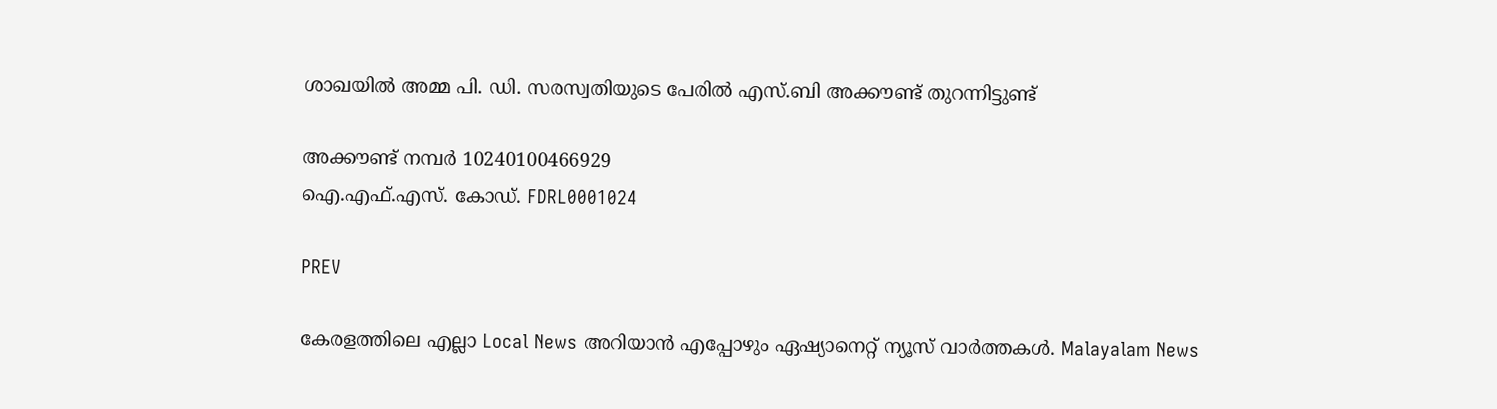ശാഖയിൽ അമ്മ പി. ഡി. സരസ്വതിയുടെ പേരിൽ എസ്.ബി അക്കൗണ്ട് തുറന്നിട്ടുണ്ട്

അക്കൗണ്ട് നമ്പർ 10240100466929
ഐ.എഫ്.എസ്. കോഡ്. FDRL0001024

PREV

കേരളത്തിലെ എല്ലാ Local News അറിയാൻ എപ്പോഴും ഏഷ്യാനെറ്റ് ന്യൂസ് വാർത്തകൾ. Malayalam News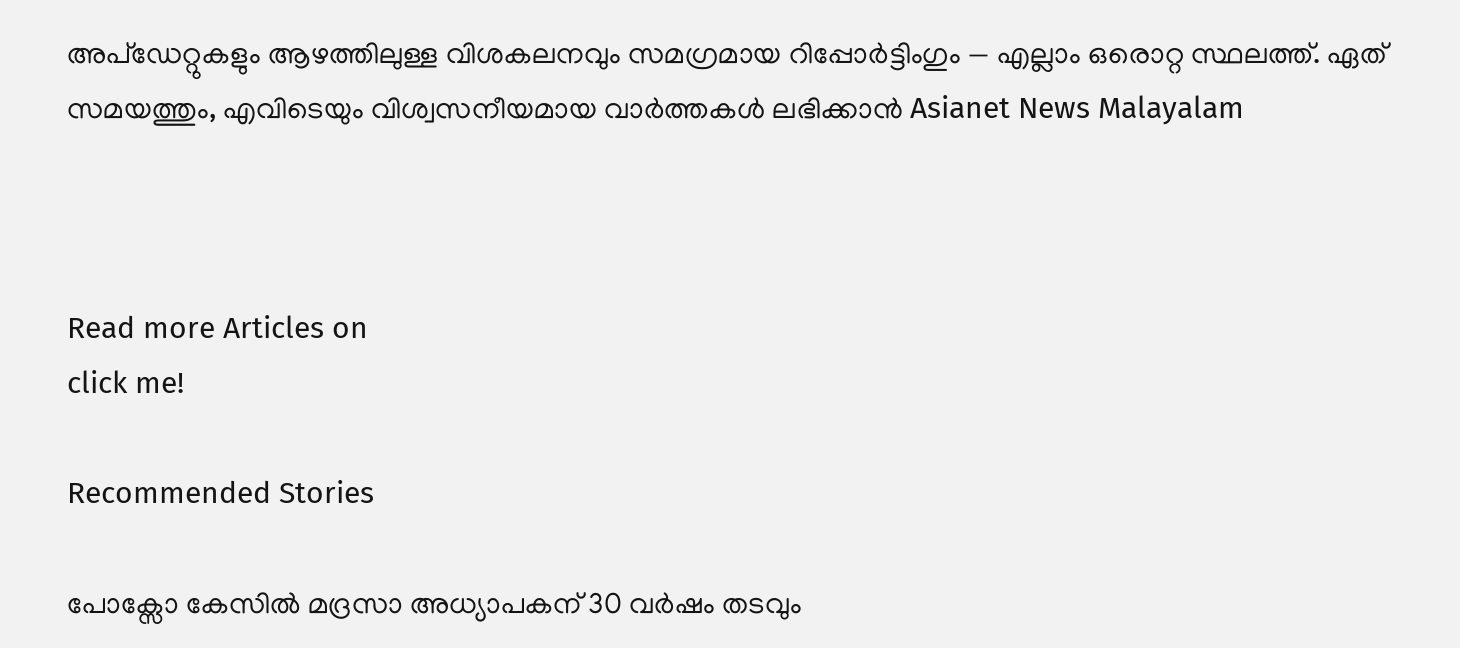അപ്‌ഡേറ്റുകളും ആഴത്തിലുള്ള വിശകലനവും സമഗ്രമായ റിപ്പോർട്ടിംഗും — എല്ലാം ഒരൊറ്റ സ്ഥലത്ത്. ഏത് സമയത്തും, എവിടെയും വിശ്വസനീയമായ വാർത്തകൾ ലഭിക്കാൻ Asianet News Malayalam



Read more Articles on
click me!

Recommended Stories

പോക്സോ കേസിൽ മദ്രസാ അധ്യാപകന് 30 വർഷം തടവും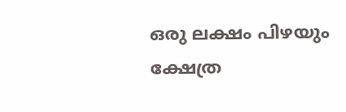ഒരു ലക്ഷം പിഴയും
ക്ഷേത്ര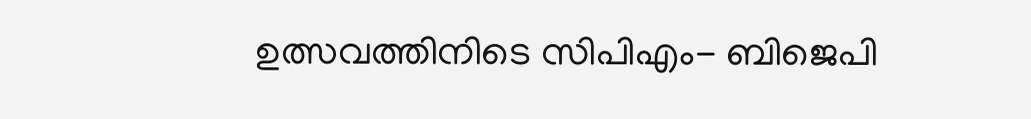ഉത്സവത്തിനിടെ സിപിഎം- ബിജെപി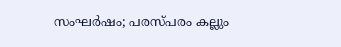സംഘർഷം; പരസ്പരം കല്ലും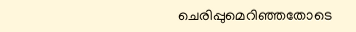ചെരിപ്പുമെറിഞ്ഞതോടെ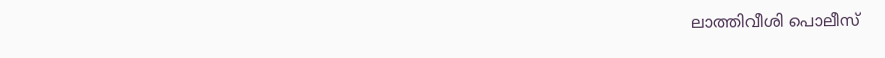ലാത്തിവീശി പൊലീസ്